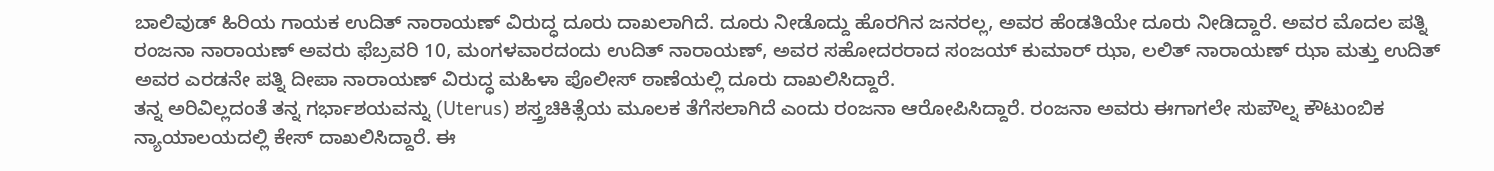ಬಾಲಿವುಡ್ ಹಿರಿಯ ಗಾಯಕ ಉದಿತ್ ನಾರಾಯಣ್ ವಿರುದ್ಧ ದೂರು ದಾಖಲಾಗಿದೆ. ದೂರು ನೀಡೊದ್ದು ಹೊರಗಿನ ಜನರಲ್ಲ, ಅವರ ಹೆಂಡತಿಯೇ ದೂರು ನೀಡಿದ್ದಾರೆ. ಅವರ ಮೊದಲ ಪತ್ನಿ ರಂಜನಾ ನಾರಾಯಣ್ ಅವರು ಫೆಬ್ರವರಿ 10, ಮಂಗಳವಾರದಂದು ಉದಿತ್ ನಾರಾಯಣ್, ಅವರ ಸಹೋದರರಾದ ಸಂಜಯ್ ಕುಮಾರ್ ಝಾ, ಲಲಿತ್ ನಾರಾಯಣ್ ಝಾ ಮತ್ತು ಉದಿತ್ ಅವರ ಎರಡನೇ ಪತ್ನಿ ದೀಪಾ ನಾರಾಯಣ್ ವಿರುದ್ಧ ಮಹಿಳಾ ಪೊಲೀಸ್ ಠಾಣೆಯಲ್ಲಿ ದೂರು ದಾಖಲಿಸಿದ್ದಾರೆ.
ತನ್ನ ಅರಿವಿಲ್ಲದಂತೆ ತನ್ನ ಗರ್ಭಾಶಯವನ್ನು (Uterus) ಶಸ್ತ್ರಚಿಕಿತ್ಸೆಯ ಮೂಲಕ ತೆಗೆಸಲಾಗಿದೆ ಎಂದು ರಂಜನಾ ಆರೋಪಿಸಿದ್ದಾರೆ. ರಂಜನಾ ಅವರು ಈಗಾಗಲೇ ಸುಪೌಲ್ನ ಕೌಟುಂಬಿಕ ನ್ಯಾಯಾಲಯದಲ್ಲಿ ಕೇಸ್ ದಾಖಲಿಸಿದ್ದಾರೆ. ಈ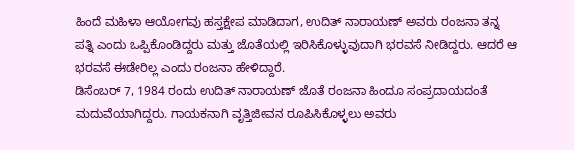ಹಿಂದೆ ಮಹಿಳಾ ಆಯೋಗವು ಹಸ್ತಕ್ಷೇಪ ಮಾಡಿದಾಗ, ಉದಿತ್ ನಾರಾಯಣ್ ಅವರು ರಂಜನಾ ತನ್ನ ಪತ್ನಿ ಎಂದು ಒಪ್ಪಿಕೊಂಡಿದ್ದರು ಮತ್ತು ಜೊತೆಯಲ್ಲಿ ಇರಿಸಿಕೊಳ್ಳುವುದಾಗಿ ಭರವಸೆ ನೀಡಿದ್ದರು. ಆದರೆ ಆ ಭರವಸೆ ಈಡೇರಿಲ್ಲ ಎಂದು ರಂಜನಾ ಹೇಳಿದ್ದಾರೆ.
ಡಿಸೆಂಬರ್ 7, 1984 ರಂದು ಉದಿತ್ ನಾರಾಯಣ್ ಜೊತೆ ರಂಜನಾ ಹಿಂದೂ ಸಂಪ್ರದಾಯದಂತೆ ಮದುವೆಯಾಗಿದ್ದರು. ಗಾಯಕನಾಗಿ ವೃತ್ತಿಜೀವನ ರೂಪಿಸಿಕೊಳ್ಳಲು ಅವರು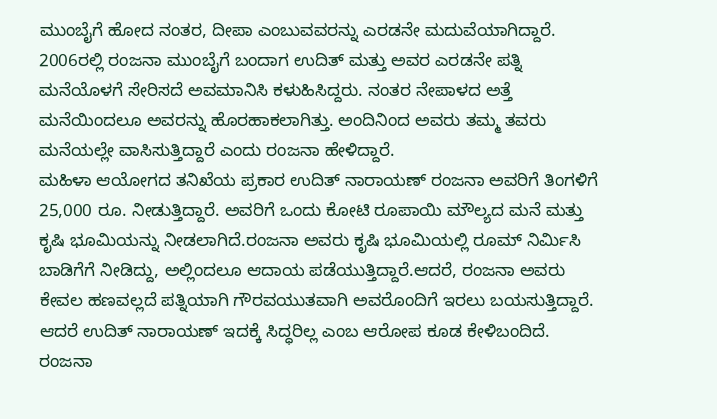ಮುಂಬೈಗೆ ಹೋದ ನಂತರ, ದೀಪಾ ಎಂಬುವವರನ್ನು ಎರಡನೇ ಮದುವೆಯಾಗಿದ್ದಾರೆ. 2006ರಲ್ಲಿ ರಂಜನಾ ಮುಂಬೈಗೆ ಬಂದಾಗ ಉದಿತ್ ಮತ್ತು ಅವರ ಎರಡನೇ ಪತ್ನಿ ಮನೆಯೊಳಗೆ ಸೇರಿಸದೆ ಅವಮಾನಿಸಿ ಕಳುಹಿಸಿದ್ದರು. ನಂತರ ನೇಪಾಳದ ಅತ್ತೆ ಮನೆಯಿಂದಲೂ ಅವರನ್ನು ಹೊರಹಾಕಲಾಗಿತ್ತು. ಅಂದಿನಿಂದ ಅವರು ತಮ್ಮ ತವರು ಮನೆಯಲ್ಲೇ ವಾಸಿಸುತ್ತಿದ್ದಾರೆ ಎಂದು ರಂಜನಾ ಹೇಳಿದ್ದಾರೆ.
ಮಹಿಳಾ ಆಯೋಗದ ತನಿಖೆಯ ಪ್ರಕಾರ ಉದಿತ್ ನಾರಾಯಣ್ ರಂಜನಾ ಅವರಿಗೆ ತಿಂಗಳಿಗೆ 25,000 ರೂ. ನೀಡುತ್ತಿದ್ದಾರೆ. ಅವರಿಗೆ ಒಂದು ಕೋಟಿ ರೂಪಾಯಿ ಮೌಲ್ಯದ ಮನೆ ಮತ್ತು ಕೃಷಿ ಭೂಮಿಯನ್ನು ನೀಡಲಾಗಿದೆ.ರಂಜನಾ ಅವರು ಕೃಷಿ ಭೂಮಿಯಲ್ಲಿ ರೂಮ್ ನಿರ್ಮಿಸಿ ಬಾಡಿಗೆಗೆ ನೀಡಿದ್ದು, ಅಲ್ಲಿಂದಲೂ ಆದಾಯ ಪಡೆಯುತ್ತಿದ್ದಾರೆ.ಆದರೆ, ರಂಜನಾ ಅವರು ಕೇವಲ ಹಣವಲ್ಲದೆ ಪತ್ನಿಯಾಗಿ ಗೌರವಯುತವಾಗಿ ಅವರೊಂದಿಗೆ ಇರಲು ಬಯಸುತ್ತಿದ್ದಾರೆ. ಆದರೆ ಉದಿತ್ ನಾರಾಯಣ್ ಇದಕ್ಕೆ ಸಿದ್ಧರಿಲ್ಲ ಎಂಬ ಆರೋಪ ಕೂಡ ಕೇಳಿಬಂದಿದೆ.
ರಂಜನಾ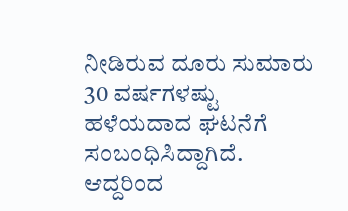ನೀಡಿರುವ ದೂರು ಸುಮಾರು 30 ವರ್ಷಗಳಷ್ಟು ಹಳೆಯದಾದ ಘಟನೆಗೆ ಸಂಬಂಧಿಸಿದ್ದಾಗಿದೆ. ಆದ್ದರಿಂದ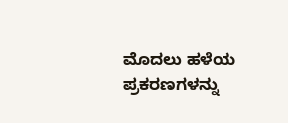ಮೊದಲು ಹಳೆಯ ಪ್ರಕರಣಗಳನ್ನು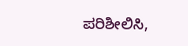ಪರಿಶೀಲಿಸಿ,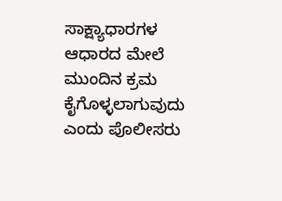ಸಾಕ್ಷ್ಯಾಧಾರಗಳ ಆಧಾರದ ಮೇಲೆ ಮುಂದಿನ ಕ್ರಮ ಕೈಗೊಳ್ಳಲಾಗುವುದು ಎಂದು ಪೊಲೀಸರು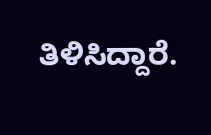ತಿಳಿಸಿದ್ದಾರೆ.